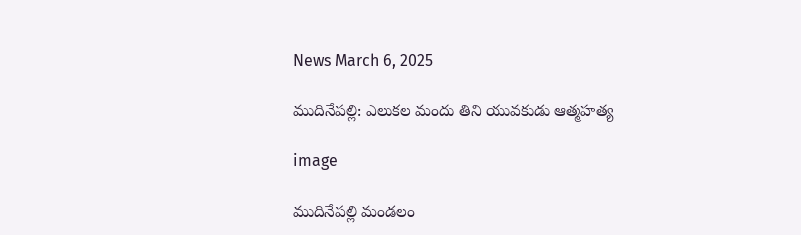News March 6, 2025

ముదినేపల్లి: ఎలుకల మందు తిని యువకుడు ఆత్మహత్య

image

ముదినేపల్లి మండలం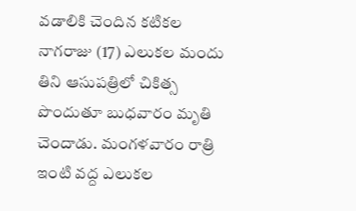వడాలికి చెందిన కటికల నాగరాజు (17) ఎలుకల మందు తిని ఆసుపత్రిలో చికిత్స పొందుతూ బుధవారం మృతి చెందాడు. మంగళవారం రాత్రి ఇంటి వద్ద ఎలుకల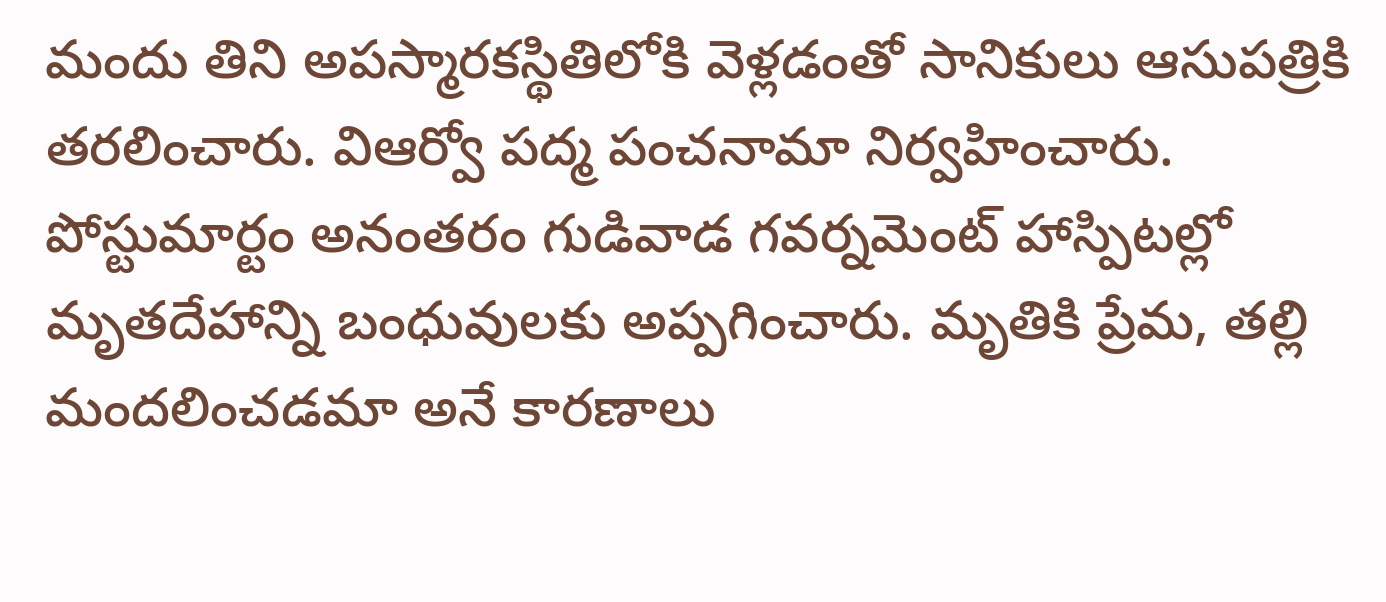మందు తిని అపస్మారకస్థితిలోకి వెళ్లడంతో సానికులు ఆసుపత్రికి తరలించారు. విఆర్వో పద్మ పంచనామా నిర్వహించారు. పోస్టుమార్టం అనంతరం గుడివాడ గవర్నమెంట్ హాస్పిటల్లో మృతదేహాన్ని బంధువులకు అప్పగించారు. మృతికి ప్రేమ, తల్లి మందలించడమా అనే కారణాలు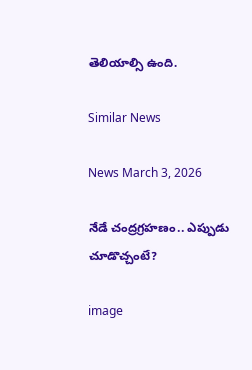తెలియాల్సి ఉంది.

Similar News

News March 3, 2026

నేడే చంద్రగ్రహణం.. ఎప్పుడు చూడొచ్చంటే?

image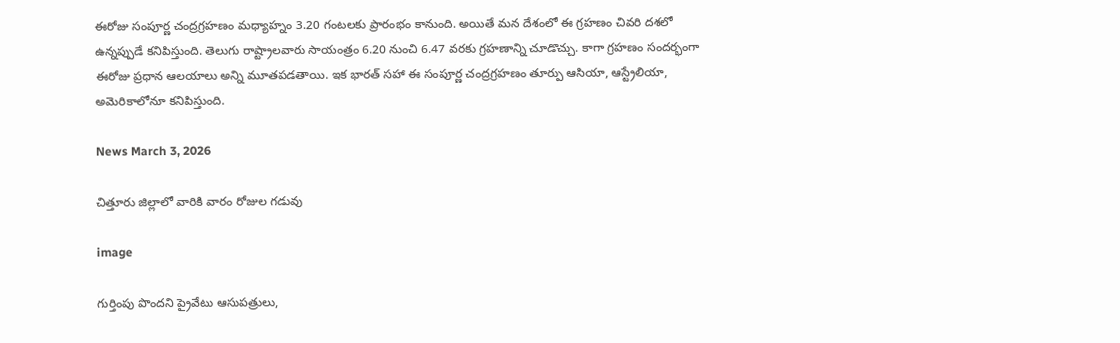ఈరోజు సంపూర్ణ చంద్రగ్రహణం మధ్యాహ్నం 3.20 గంటలకు ప్రారంభం కానుంది. అయితే మన దేశంలో ఈ గ్రహణం చివరి దశలో ఉన్నప్పుడే కనిపిస్తుంది. తెలుగు రాష్ట్రాలవారు సాయంత్రం 6.20 నుంచి 6.47 వరకు గ్రహణాన్ని చూడొచ్చు. కాగా గ్రహణం సందర్భంగా ఈరోజు ప్రధాన ఆలయాలు అన్ని మూతపడతాయి. ఇక భారత్ సహా ఈ సంపూర్ణ చంద్రగ్రహణం తూర్పు ఆసియా, ఆస్ట్రేలియా, అమెరికాలోనూ కనిపిస్తుంది.

News March 3, 2026

చిత్తూరు జిల్లాలో వారికి వారం రోజుల గడువు

image

గుర్తింపు పొందని ప్రైవేటు ఆసుపత్రులు,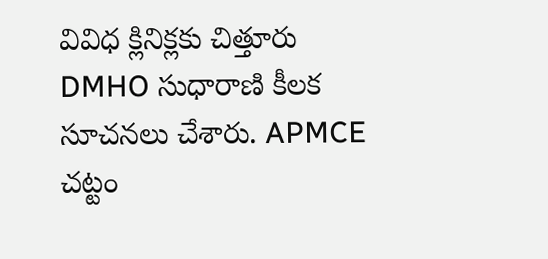వివిధ క్లినిక్లకు చిత్తూరు DMHO సుధారాణి కీలక సూచనలు చేశారు. APMCE చట్టం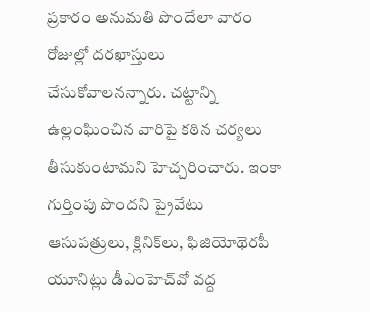ప్రకారం అనుమతి పొందేలా వారం రోజుల్లో దరఖాస్తులు చేసుకోవాలనన్నారు. చట్టాన్ని ఉల్లంఘించిన వారిపై కఠిన చర్యలు తీసుకుంటామని హెచ్చరించారు. ఇంకా గుర్తింపు పొందని ప్రైవేటు ఆసుపత్రులు, క్లినిక్‌లు, ఫిజియోథెరపీ యూనిట్లు డీఎంహెచ్‌వో వద్ద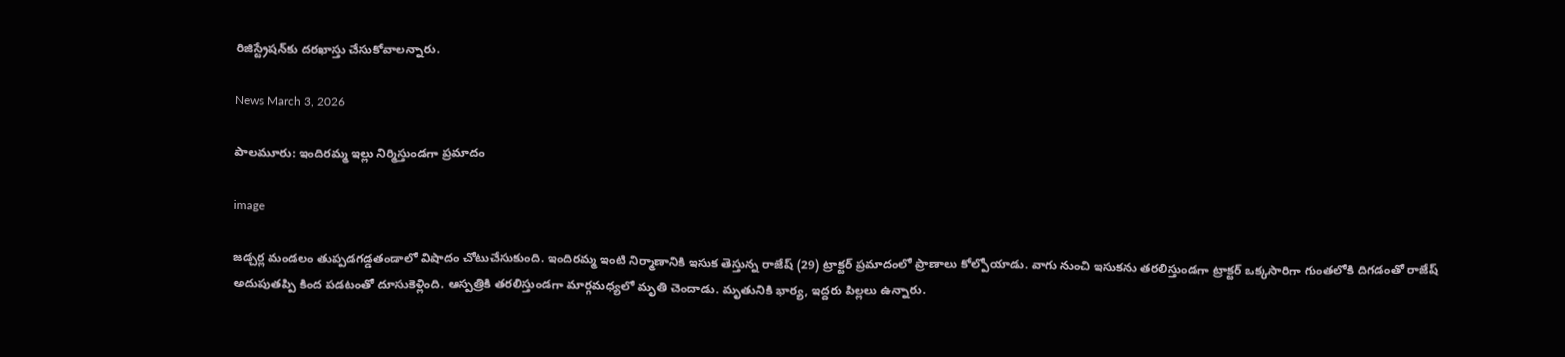రిజిస్ట్రేషన్‌కు దరఖాస్తు చేసుకోవాలన్నారు.

News March 3, 2026

పాలమూరు: ఇందిరమ్మ ఇల్లు నిర్మిస్తుండగా ప్రమాదం

image

జడ్చర్ల మండలం తుప్పడగడ్డతండాలో విషాదం చోటుచేసుకుంది. ఇందిరమ్మ ఇంటి నిర్మాణానికి ఇసుక తెస్తున్న రాజేష్ (29) ట్రాక్టర్ ప్రమాదంలో ప్రాణాలు కోల్పోయాడు. వాగు నుంచి ఇసుకను తరలిస్తుండగా ట్రాక్టర్ ఒక్కసారిగా గుంతలోకి దిగడంతో రాజేష్ అదుపుతప్పి కింద పడటంతో దూసుకెళ్లింది. ఆస్పత్రికి తరలిస్తుండగా మార్గమధ్యలో మృతి చెందాడు. మృతునికి భార్య, ఇద్దరు పిల్లలు ఉన్నారు.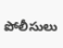పోలీసులు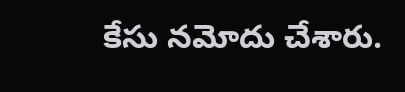కేసు నమోదు చేశారు.